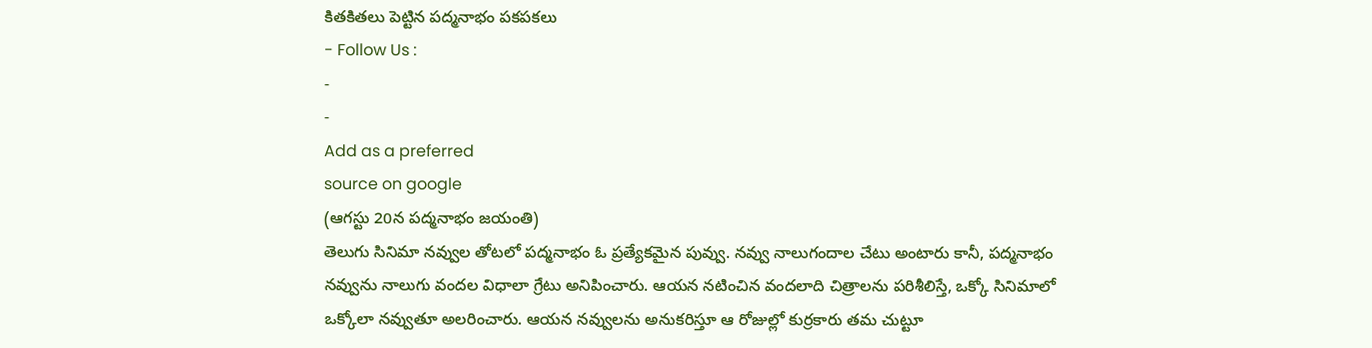కితకితలు పెట్టిన పద్మనాభం పకపకలు
- Follow Us :
-
-
Add as a preferred
source on google
(ఆగస్టు 20న పద్మనాభం జయంతి)
తెలుగు సినిమా నవ్వుల తోటలో పద్మనాభం ఓ ప్రత్యేకమైన పువ్వు. నవ్వు నాలుగందాల చేటు అంటారు కానీ, పద్మనాభం నవ్వును నాలుగు వందల విధాలా గ్రేటు అనిపించారు. ఆయన నటించిన వందలాది చిత్రాలను పరిశీలిస్తే, ఒక్కో సినిమాలో ఒక్కోలా నవ్వుతూ అలరించారు. ఆయన నవ్వులను అనుకరిస్తూ ఆ రోజుల్లో కుర్రకారు తమ చుట్టూ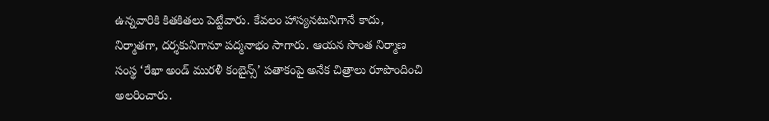ఉన్నవారికి కితకితలు పెట్టేవారు. కేవలం హాస్యనటునిగానే కాదు, నిర్మాతగా, దర్శకునిగానూ పద్మనాభం సాగారు. ఆయన సొంత నిర్మాణ సంస్థ ‘రేఖా అండ్ మురళీ కంబైన్స్’ పతాకంపై అనేక చిత్రాలు రూపొందించి అలరించారు.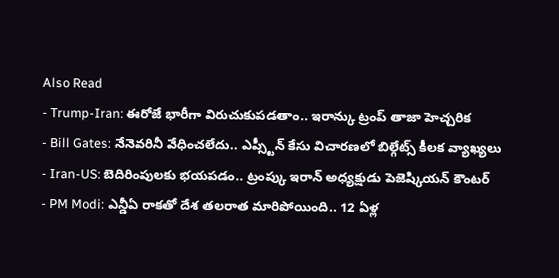Also Read
- Trump-Iran: ఈరోజే భారీగా విరుచుకుపడతాం.. ఇరాన్కు ట్రంప్ తాజా హెచ్చరిక
- Bill Gates: నేనెవరినీ వేధించలేదు.. ఎప్స్టీన్ కేసు విచారణలో బిల్గేట్స్ కీలక వ్యాఖ్యలు
- Iran-US: బెదిరింపులకు భయపడం.. ట్రంప్కు ఇరాన్ అధ్యక్షుడు పెజెష్కియన్ కౌంటర్
- PM Modi: ఎన్డీఏ రాకతో దేశ తలరాత మారిపోయింది.. 12 ఏళ్ల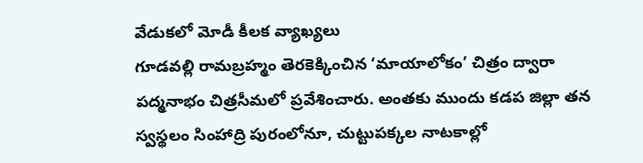వేడుకలో మోడీ కీలక వ్యాఖ్యలు
గూడవల్లి రామబ్రహ్మం తెరకెక్కించిన ‘మాయాలోకం’ చిత్రం ద్వారా పద్మనాభం చిత్రసీమలో ప్రవేశించారు. అంతకు ముందు కడప జిల్లా తన స్వస్థలం సింహాద్రి పురంలోనూ, చుట్టుపక్కల నాటకాల్లో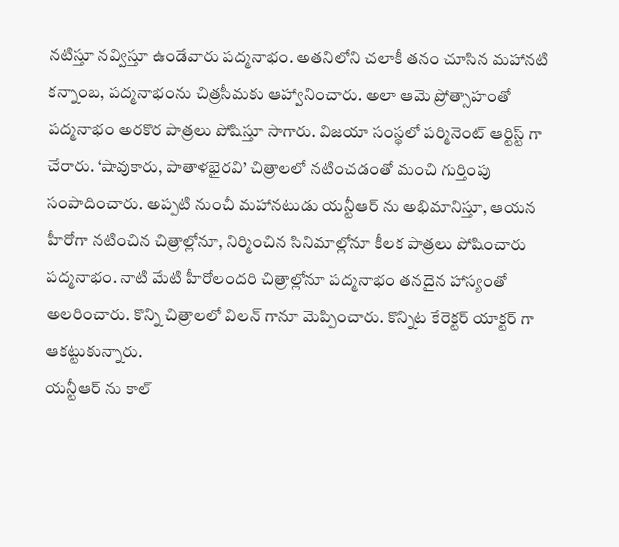నటిస్తూ నవ్విస్తూ ఉండేవారు పద్మనాభం. అతనిలోని చలాకీ తనం చూసిన మహానటి కన్నాంబ, పద్మనాభంను చిత్రసీమకు ఆహ్వానించారు. అలా ఆమె ప్రోత్సాహంతో పద్మనాభం అరకొర పాత్రలు పోషిస్తూ సాగారు. విజయా సంస్థలో పర్మినెంట్ ఆర్టిస్ట్ గా చేరారు. ‘షావుకారు, పాతాళభైరవి’ చిత్రాలలో నటించడంతో మంచి గుర్తింపు సంపాదించారు. అప్పటి నుంచీ మహానటుడు యన్టీఆర్ ను అభిమానిస్తూ, ఆయన హీరోగా నటించిన చిత్రాల్లోనూ, నిర్మించిన సినిమాల్లోనూ కీలక పాత్రలు పోషించారు పద్మనాభం. నాటి మేటి హీరోలందరి చిత్రాల్లోనూ పద్మనాభం తనదైన హాస్యంతో అలరించారు. కొన్ని చిత్రాలలో విలన్ గానూ మెప్పించారు. కొన్నిట కేరెక్టర్ యాక్టర్ గా ఆకట్టుకున్నారు.
యన్టీఆర్ ను కాల్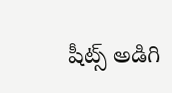షీట్స్ అడిగి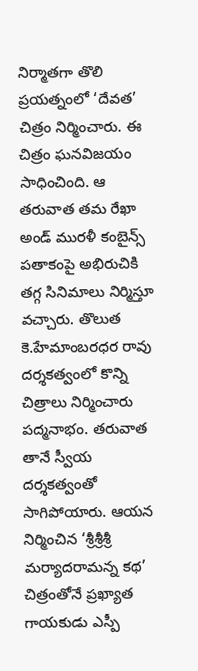నిర్మాతగా తొలి ప్రయత్నంలో ‘దేవత’ చిత్రం నిర్మించారు. ఈ చిత్రం ఘనవిజయం సాధించింది. ఆ తరువాత తమ రేఖా అండ్ మురళీ కంబైన్స్ పతాకంపై అభిరుచికి తగ్గ సినిమాలు నిర్మిస్తూ వచ్చారు. తొలుత కె.హేమాంబరధర రావు దర్శకత్వంలో కొన్ని చిత్రాలు నిర్మించారు పద్మనాభం. తరువాత తానే స్వీయ దర్శకత్వంతో సాగిపోయారు. ఆయన నిర్మించిన ‘శ్రీశ్రీశ్రీ మర్యాదరామన్న కథ’ చిత్రంతోనే ప్రఖ్యాత గాయకుడు ఎస్పీ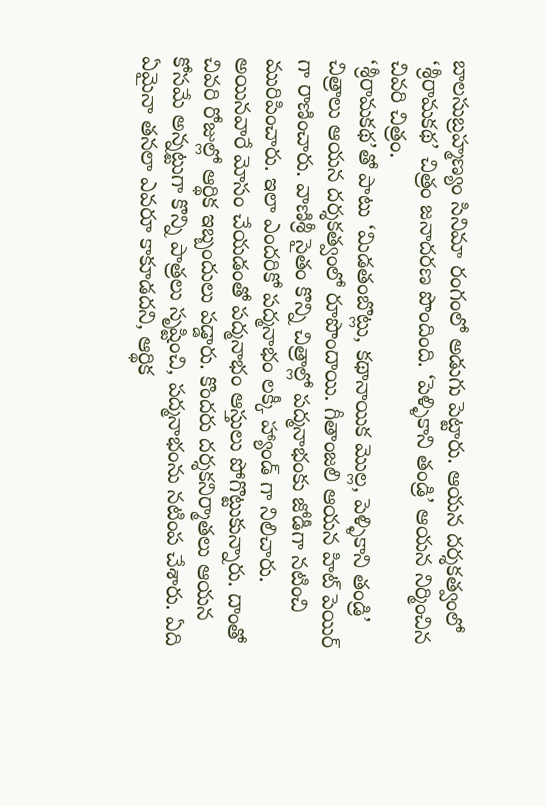బాలసుబ్రహ్మణ్యం సినిమా రంగంలో అడుగు పెట్టారు. ఆయన దర్శకత్వంలో ‘శ్రీరామకథ’ చిత్రం జనాదరణ పొందింది. ‘పెళ్ళికాని తండ్రి’ ఆయన నిర్మించిన చివరి చిత్రం.
‘శ్రీరామకథ’తో పాటు ‘మిడతంబొట్లు, కథానాయిక మొల్ల, పెళ్ళికాని తండ్రి’ చిత్రాలు ఆయన దర్శకత్వంలో రూపొందాయి. గీతాంజలి ఆయన హిట్ పెయిర్ గా రాణించారు. వాణిశ్రీ సైతం కొన్ని చిత్రాల్లో పద్మనాభంకు జోడీగా నటించి మురిపించారు. ఇలా ఎందరికో పద్మనాభం లక్కీ హ్యాండ్ గా నిలిచారు. అయినవారే మోసం చేయడంతో పద్మనాభం ఆస్తులు పోగొట్టుకున్నారు. దాంతో చివరి రోజుల్లో ఆర్థిక ఇబ్బందులు పడ్డారు. కొందరు దర్శకనిర్మాతలు ఆయన కోసమే అన్నట్టుగా కొన్ని పాత్రలు సృష్టించి, పద్మనాభంను నటింప చేశారు. ఏది ఏమైనా తనలా ఎవరూ కాకూడదని, ఆర్థిక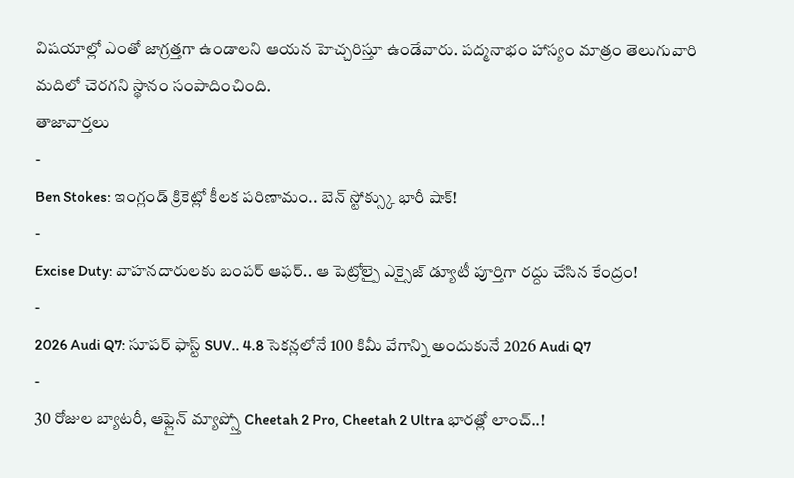విషయాల్లో ఎంతో జాగ్రత్తగా ఉండాలని ఆయన హెచ్చరిస్తూ ఉండేవారు. పద్మనాభం హాస్యం మాత్రం తెలుగువారి మదిలో చెరగని స్థానం సంపాదించింది.
తాజావార్తలు
-
Ben Stokes: ఇంగ్లండ్ క్రికెట్లో కీలక పరిణామం.. బెన్ స్టోక్స్కు భారీ షాక్!
-
Excise Duty: వాహనదారులకు బంపర్ ఆఫర్.. ఆ పెట్రోల్పై ఎక్సైజ్ డ్యూటీ పూర్తిగా రద్దు చేసిన కేంద్రం!
-
2026 Audi Q7: సూపర్ ఫాస్ట్ SUV.. 4.8 సెకన్లలోనే 100 కిమీ వేగాన్ని అందుకునే 2026 Audi Q7
-
30 రోజుల బ్యాటరీ, ఆఫ్లైన్ మ్యాప్స్తో Cheetah 2 Pro, Cheetah 2 Ultra భారత్లో లాంచ్..!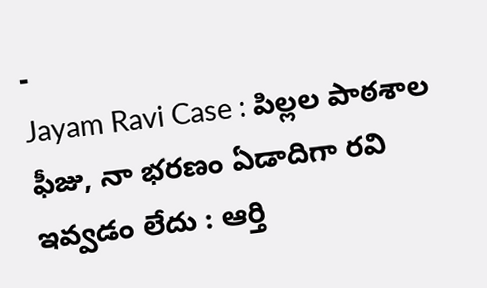-
Jayam Ravi Case : పిల్లల పాఠశాల ఫీజు, నా భరణం ఏడాదిగా రవి ఇవ్వడం లేదు : ఆర్తి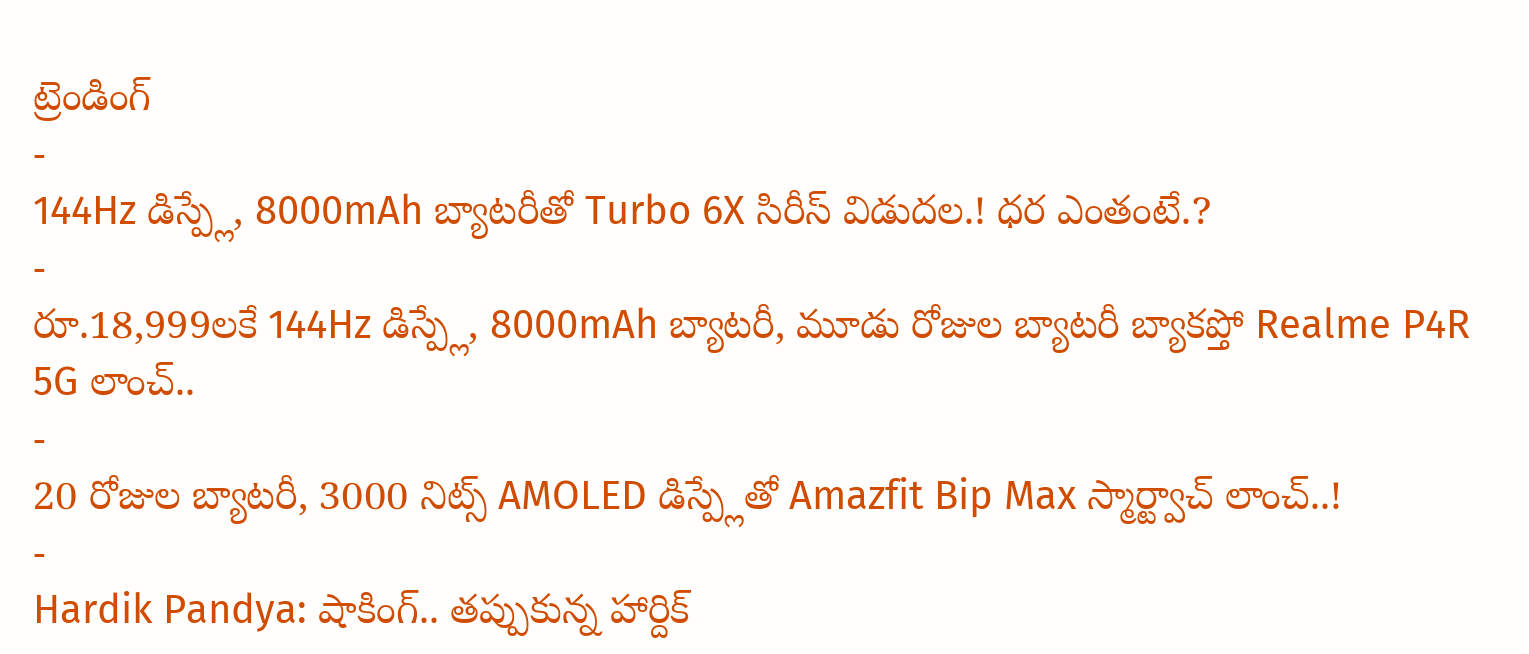ట్రెండింగ్
-
144Hz డిస్ప్లే, 8000mAh బ్యాటరీతో Turbo 6X సిరీస్ విడుదల.! ధర ఎంతంటే.?
-
రూ.18,999లకే 144Hz డిస్ప్లే, 8000mAh బ్యాటరీ, మూడు రోజుల బ్యాటరీ బ్యాకప్తో Realme P4R 5G లాంచ్..
-
20 రోజుల బ్యాటరీ, 3000 నిట్స్ AMOLED డిస్ప్లేతో Amazfit Bip Max స్మార్ట్వాచ్ లాంచ్..!
-
Hardik Pandya: షాకింగ్.. తప్పుకున్న హార్దిక్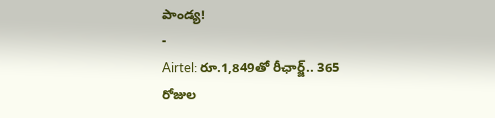పాండ్య!
-
Airtel: రూ.1,849తో రీఛార్జ్.. 365 రోజుల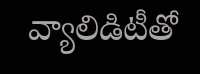వ్యాలిడిటీతో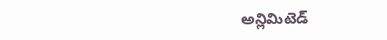అన్లిమిటెడ్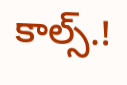కాల్స్.!